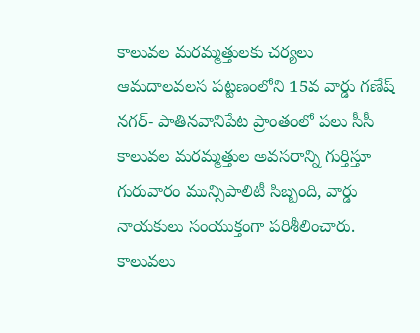కాలువల మరమ్మత్తులకు చర్యలు
ఆమదాలవలస పట్టణంలోని 15వ వార్డు గణేష్ నగర్- పాతినవానిపేట ప్రాంతంలో పలు సీసీ కాలువల మరమ్మత్తుల అవసరాన్ని గుర్తిస్తూ గురువారం మున్సిపాలిటీ సిబ్బంది, వార్డు నాయకులు సంయుక్తంగా పరిశీలించారు. కాలువలు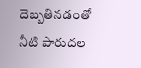దెబ్బతినడంతో నీటి పారుదల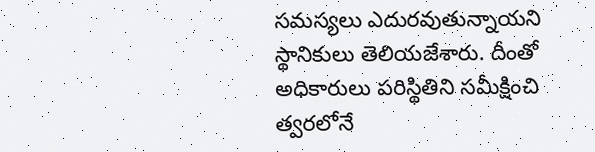సమస్యలు ఎదురవుతున్నాయని స్థానికులు తెలియజేశారు. దీంతో అధికారులు పరిస్థితిని సమీక్షించి త్వరలోనే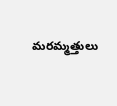మరమ్మత్తులు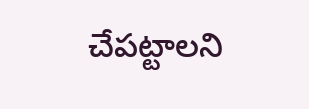చేపట్టాలని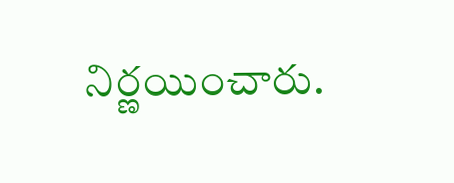నిర్ణయించారు.